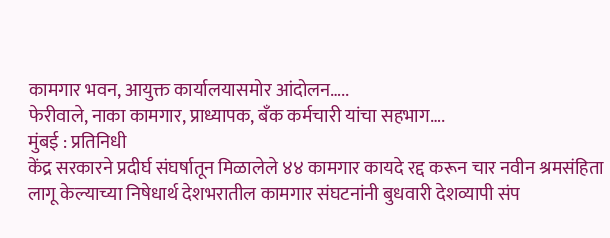कामगार भवन, आयुक्त कार्यालयासमोर आंदोलन…..
फेरीवाले, नाका कामगार, प्राध्यापक, बँक कर्मचारी यांचा सहभाग….
मुंबई : प्रतिनिधी
केंद्र सरकारने प्रदीर्घ संघर्षातून मिळालेले ४४ कामगार कायदे रद्द करून चार नवीन श्रमसंहिता लागू केल्याच्या निषेधार्थ देशभरातील कामगार संघटनांनी बुधवारी देशव्यापी संप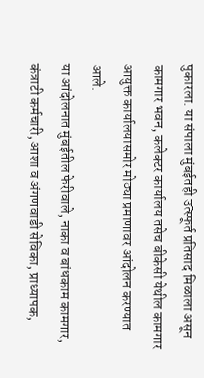पुकारला. या संपाला मुंबईतही उत्स्फूर्त प्रतिसाद मिळाला असून कामगार भवन, कलेक्टर कार्यालय तसेच बीकेसी येथील कामगार आयुक्त कार्यालयासमोर मोठ्या प्रमाणावर आंदोलन करण्यात आले.
या आंदोलनात मुंबईतील फेरीवाले, नाका व बांधकाम कामगार, कंत्राटी कर्मचारी, आशा व अंगणवाडी सेविका, प्राध्यापक,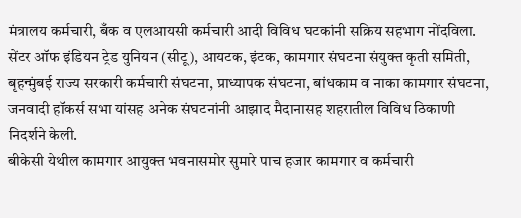मंत्रालय कर्मचारी, बँक व एलआयसी कर्मचारी आदी विविध घटकांनी सक्रिय सहभाग नोंदविला. सेंटर ऑफ इंडियन ट्रेड युनियन (सीटू), आयटक, इंटक, कामगार संघटना संयुक्त कृती समिती, बृहन्मुंबई राज्य सरकारी कर्मचारी संघटना, प्राध्यापक संघटना, बांधकाम व नाका कामगार संघटना, जनवादी हॉकर्स सभा यांसह अनेक संघटनांनी आझाद मैदानासह शहरातील विविध ठिकाणी निदर्शने केली.
बीकेसी येथील कामगार आयुक्त भवनासमोर सुमारे पाच हजार कामगार व कर्मचारी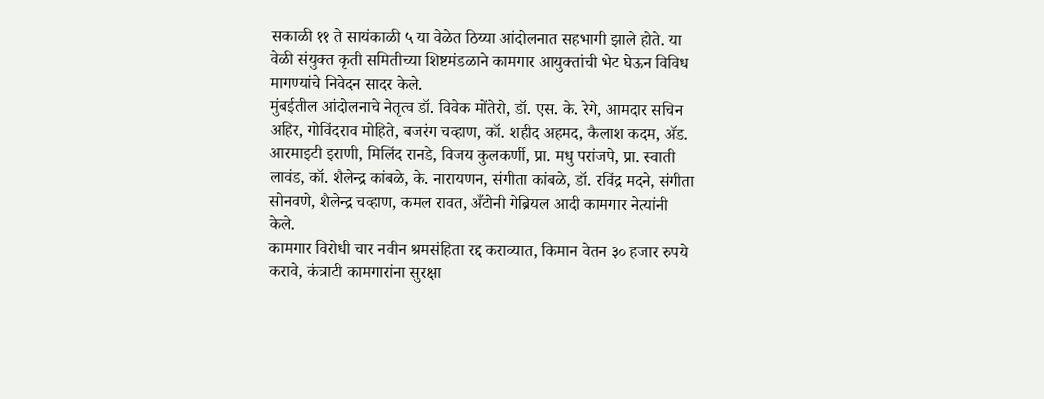सकाळी ११ ते सायंकाळी ५ या वेळेत ठिय्या आंदोलनात सहभागी झाले होते. या वेळी संयुक्त कृती समितीच्या शिष्टमंडळाने कामगार आयुक्तांची भेट घेऊन विविध मागण्यांचे निवेदन सादर केले.
मुंबईतील आंदोलनाचे नेतृत्व डॉ. विवेक मोंतेरो, डॉ. एस. के. रेगे, आमदार सचिन अहिर, गोविंदराव मोहिते, बजरंग चव्हाण, कॉ. शहीद अहमद, कैलाश कदम, ॲड. आरमाइटी इराणी, मिलिंद रानडे, विजय कुलकर्णी, प्रा. मधु परांजपे, प्रा. स्वाती लावंड, कॉ. शैलेन्द्र कांबळे, के. नारायणन, संगीता कांबळे, डॉ. रविंद्र मदने, संगीता सोनवणे, शैलेन्द्र चव्हाण, कमल रावत, अँटोनी गेब्रियल आदी कामगार नेत्यांनी केले.
कामगार विरोधी चार नवीन श्रमसंहिता रद्द कराव्यात, किमान वेतन ३० हजार रुपये करावे, कंत्राटी कामगारांना सुरक्षा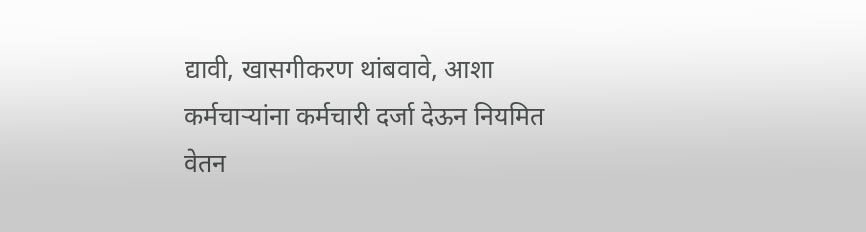द्यावी, खासगीकरण थांबवावे, आशा कर्मचाऱ्यांना कर्मचारी दर्जा देऊन नियमित वेतन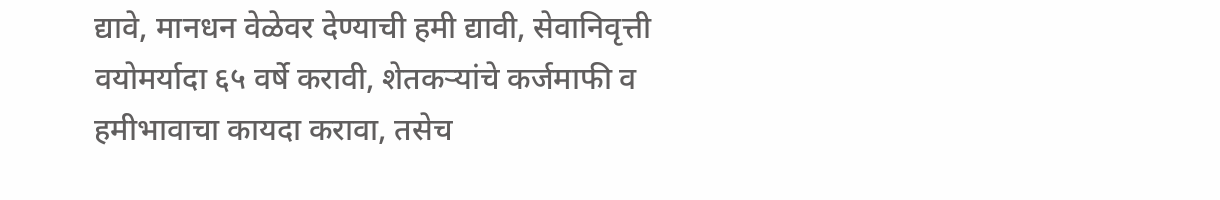द्यावे, मानधन वेळेवर देण्याची हमी द्यावी, सेवानिवृत्ती वयोमर्यादा ६५ वर्षे करावी, शेतकऱ्यांचे कर्जमाफी व हमीभावाचा कायदा करावा, तसेच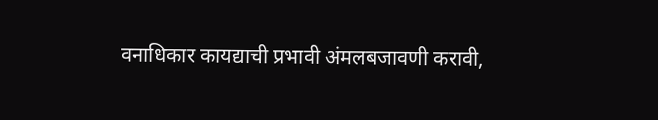वनाधिकार कायद्याची प्रभावी अंमलबजावणी करावी,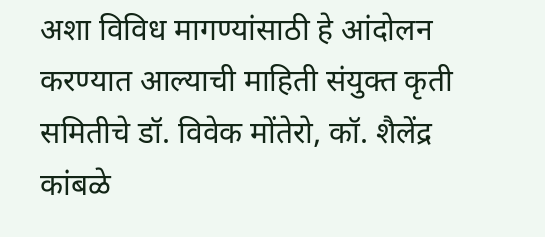अशा विविध मागण्यांसाठी हे आंदोलन करण्यात आल्याची माहिती संयुक्त कृती समितीचे डॉ. विवेक मोंतेरो, कॉ. शैलेंद्र कांबळे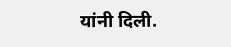यांनी दिली.